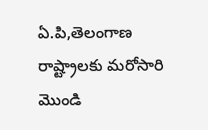ఏ.పి,తెలంగాణ రాష్ట్రాలకు మరోసారి మొండి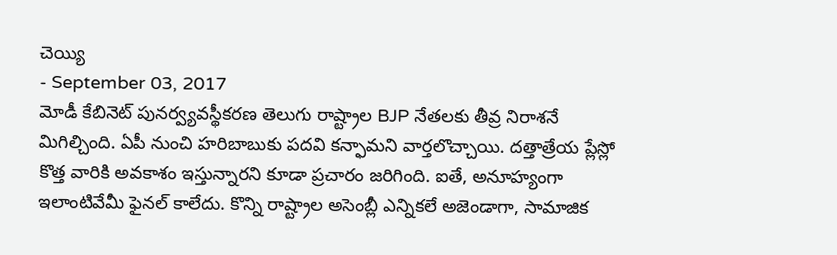చెయ్యి
- September 03, 2017
మోడీ కేబినెట్ పునర్వ్యవస్థీకరణ తెలుగు రాష్ట్రాల BJP నేతలకు తీవ్ర నిరాశనే మిగిల్చింది. ఏపీ నుంచి హరిబాబుకు పదవి కన్ఫామని వార్తలొచ్చాయి. దత్తాత్రేయ ప్లేస్లో కొత్త వారికి అవకాశం ఇస్తున్నారని కూడా ప్రచారం జరిగింది. ఐతే, అనూహ్యంగా ఇలాంటివేమీ ఫైనల్ కాలేదు. కొన్ని రాష్ట్రాల అసెంబ్లీ ఎన్నికలే అజెండాగా, సామాజిక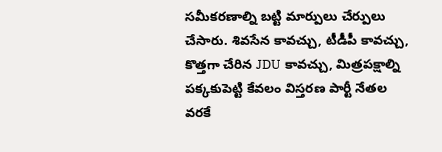సమీకరణాల్ని బట్టి మార్పులు చేర్పులు చేసారు. శివసేన కావచ్చు, టీడీపీ కావచ్చు, కొత్తగా చేరిన JDU కావచ్చు, మిత్రపక్షాల్ని పక్కకుపెట్టి కేవలం విస్తరణ పార్టీ నేతల వరకే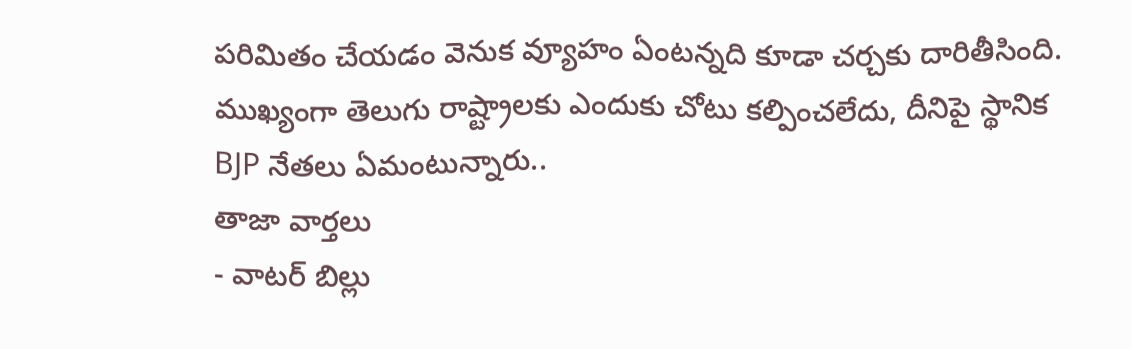పరిమితం చేయడం వెనుక వ్యూహం ఏంటన్నది కూడా చర్చకు దారితీసింది. ముఖ్యంగా తెలుగు రాష్ట్రాలకు ఎందుకు చోటు కల్పించలేదు, దీనిపై స్థానిక BJP నేతలు ఏమంటున్నారు..
తాజా వార్తలు
- వాటర్ బిల్లు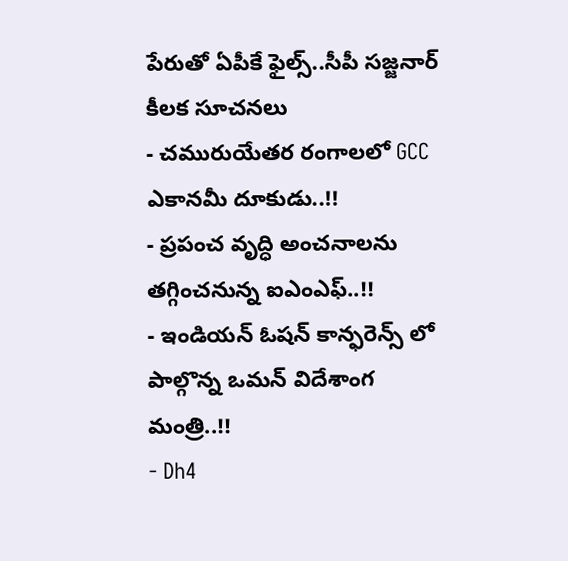పేరుతో ఏపీకే ఫైల్స్..సీపీ సజ్జనార్ కీలక సూచనలు
- చమురుయేతర రంగాలలో GCC ఎకానమీ దూకుడు..!!
- ప్రపంచ వృద్ధి అంచనాలను తగ్గించనున్న ఐఎంఎఫ్..!!
- ఇండియన్ ఓషన్ కాన్ఫరెన్స్ లో పాల్గొన్న ఒమన్ విదేశాంగ మంత్రి..!!
- Dh4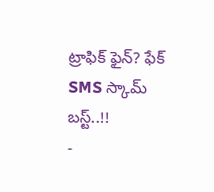ట్రాఫిక్ ఫైన్? ఫేక్ SMS స్కామ్ బస్ట్..!!
-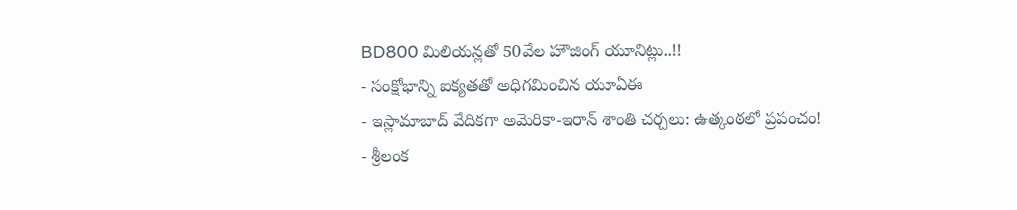BD800 మిలియన్లతో 50వేల హౌజింగ్ యూనిట్లు..!!
- సంక్షోభాన్ని ఐక్యతతో అధిగమించిన యూఏఈ
- ఇస్లామాబాద్ వేదికగా అమెరికా-ఇరాన్ శాంతి చర్చలు: ఉత్కంఠలో ప్రపంచం!
- శ్రీలంక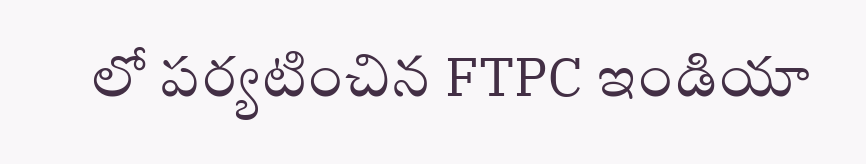లో పర్యటించిన FTPC ఇండియా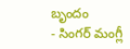బృందం
- సింగర్ మంగ్లీ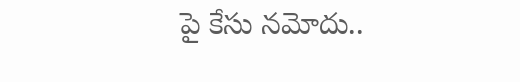పై కేసు నమోదు..